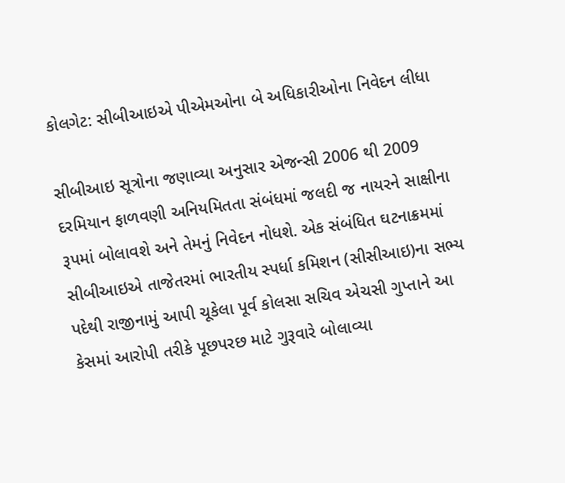કોલગેટ: સીબીઆઇએ પીએમઓના બે અધિકારીઓના નિવેદન લીધા

સીબીઆઇ સૂત્રોના જણાવ્યા અનુસાર એજન્સી 2006 થી 2009 દરમિયાન ફાળવણી અનિયમિતતા સંબંધમાં જલદી જ નાયરને સાક્ષીના રૂપમાં બોલાવશે અને તેમનું નિવેદન નોધશે. એક સંબંધિત ઘટનાક્રમમાં સીબીઆઇએ તાજેતરમાં ભારતીય સ્પર્ધા કમિશન (સીસીઆઇ)ના સભ્ય પદેથી રાજીનામું આપી ચૂકેલા પૂર્વ કોલસા સચિવ એચસી ગુપ્તાને આ કેસમાં આરોપી તરીકે પૂછપરછ માટે ગુરૂવારે બોલાવ્યા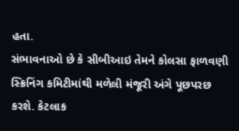હતા.
સંભાવનાઓ છે કે સીબીઆઇ તેમને કોલસા ફાળવણી સ્ક્રિનિંગ કમિટીમાંથી મળેલી મંજૂરી અંગે પૂછપરછ કરશે. કેટલાક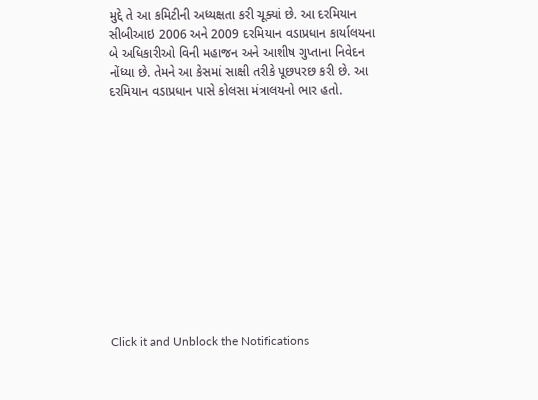મુદ્દે તે આ કમિટીની અધ્યક્ષતા કરી ચૂક્યાં છે. આ દરમિયાન સીબીઆઇ 2006 અને 2009 દરમિયાન વડાપ્રધાન કાર્યાલયના બે અધિકારીઓ વિની મહાજન અને આશીષ ગુપ્તાના નિવેદન નોંધ્યા છે. તેમને આ કેસમાં સાક્ષી તરીકે પૂછપરછ કરી છે. આ દરમિયાન વડાપ્રધાન પાસે કોલસા મંત્રાલયનો ભાર હતો.












Click it and Unblock the Notifications